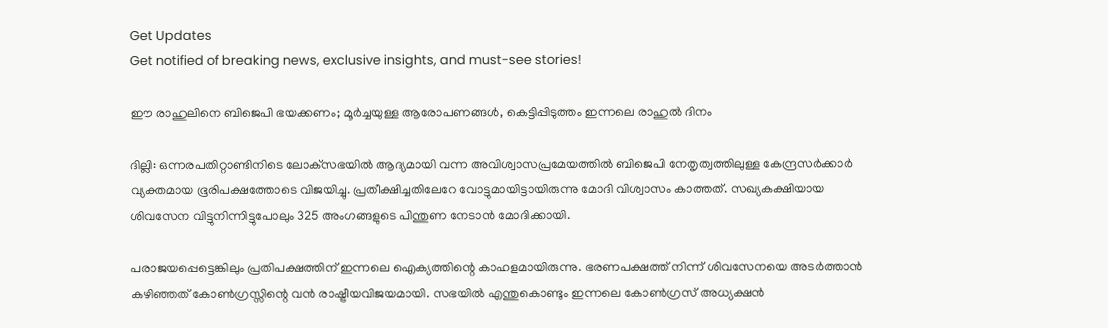Get Updates
Get notified of breaking news, exclusive insights, and must-see stories!

ഈ രാഹുലിനെ ബിജെപി ഭയക്കണം; മൂര്‍ച്ചയുള്ള ആരോപണങ്ങള്‍, കെട്ടിപ്പിടുത്തം ഇന്നലെ രാഹുല്‍ ദിനം

ദില്ലി: ഒന്നരപതിറ്റാണ്ടിനിടെ ലോക്‌സഭയില്‍ ആദ്യമായി വന്ന അവിശ്വാസപ്രമേയത്തില്‍ ബിജെപി നേതൃത്വത്തിലുള്ള കേന്ദ്രസര്‍ക്കാര്‍ വ്യക്തമായ ഭൂരിപക്ഷത്തോടെ വിജയിച്ചു. പ്രതീക്ഷിച്ചതിലേറേ വോട്ടുമായിട്ടായിരുന്നു മോദി വിശ്വാസം കാത്തത്. സഖ്യകക്ഷിയായ ശിവസേന വിട്ടുനിന്നിട്ടുപോലും 325 അംഗങ്ങളുടെ പിന്തുണ നേടാന്‍ മോദിക്കായി.

പരാജയപ്പെട്ടെങ്കിലും പ്രതിപക്ഷത്തിന് ഇന്നലെ ഐക്യത്തിന്റെ കാഹളമായിരുന്നു. ഭരണപക്ഷത്ത് നിന്ന് ശിവസേനയെ അടര്‍ത്താന്‍ കഴിഞ്ഞത് കോണ്‍ഗ്രസ്സിന്റെ വന്‍ രാഷ്ട്രീയവിജയമായി. സഭയില്‍ എന്തുകൊണ്ടും ഇന്നലെ കോണ്‍ഗ്രസ് അധ്യക്ഷന്‍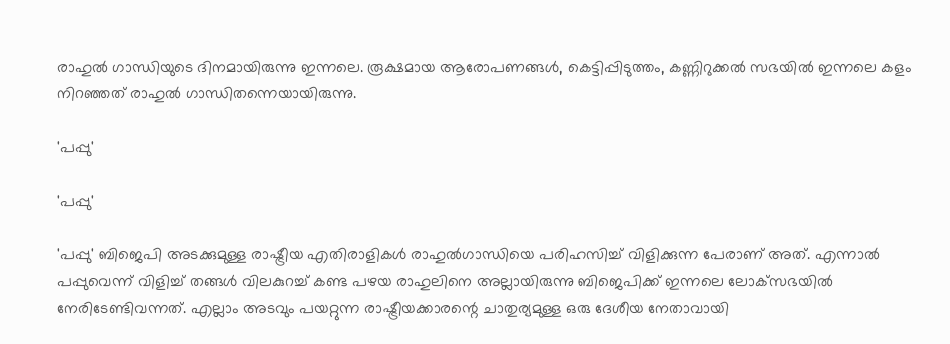രാഹുല്‍ ഗാന്ധിയുടെ ദിനമായിരുന്നു ഇന്നലെ. രൂക്ഷമായ ആരോപണങ്ങള്‍, കെട്ടിപ്പിടുത്തം, കണ്ണിറുക്കല്‍ സഭയില്‍ ഇന്നലെ കളം നിറഞ്ഞത് രാഹുല്‍ ഗാന്ധിതന്നെയായിരുന്നു.

'പപ്പു'

'പപ്പു'

'പപ്പു' ബിജെപി അടക്കുമുള്ള രാഷ്ട്രീയ എതിരാളികള്‍ രാഹുല്‍ഗാന്ധിയെ പരിഹസിച്ച് വിളിക്കുന്ന പേരാണ് അത്. എന്നാല്‍ പപ്പുവെന്ന് വിളിച്ച് തങ്ങള്‍ വിലകുറച്ച് കണ്ട പഴയ രാഹുലിനെ അല്ലായിരുന്നു ബിജെപിക്ക് ഇന്നലെ ലോക്‌സഭയില്‍ നേരിടേണ്ടിവന്നത്. എല്ലാം അടവും പയറ്റുന്ന രാഷ്ട്രീയക്കാരന്റെ ചാതുര്യമുള്ള ഒരു ദേശീയ നേതാവായി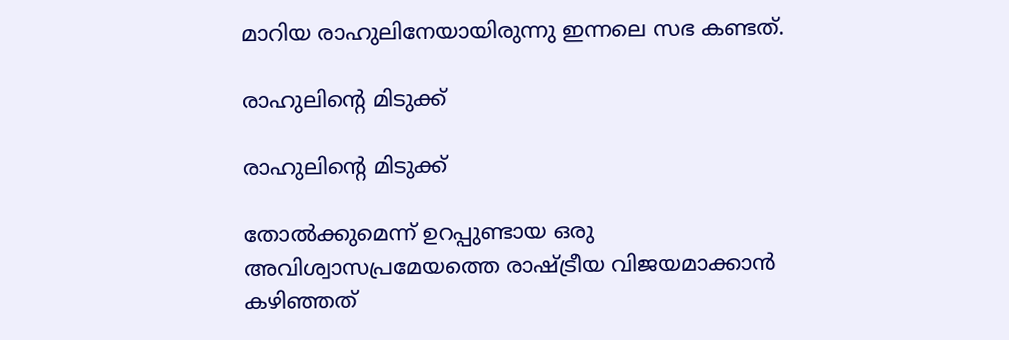മാറിയ രാഹുലിനേയായിരുന്നു ഇന്നലെ സഭ കണ്ടത്.

രാഹുലിന്റെ മിടുക്ക്

രാഹുലിന്റെ മിടുക്ക്

തോല്‍ക്കുമെന്ന് ഉറപ്പുണ്ടായ ഒരു അവിശ്വാസപ്രമേയത്തെ രാഷ്ട്രീയ വിജയമാക്കാന്‍ കഴിഞ്ഞത്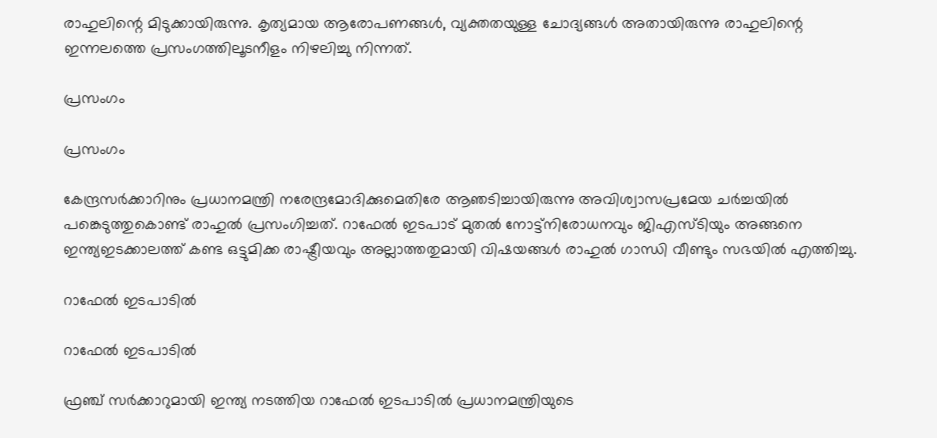രാഹുലിന്റെ മിടുക്കായിരുന്നു. കൃത്യമായ ആരോപണങ്ങള്‍, വ്യക്തതയുള്ള ചോദ്യങ്ങള്‍ അതായിരുന്നു രാഹുലിന്റെ ഇന്നലത്തെ പ്രസംഗത്തിലൂടനീളം നിഴലിച്ചു നിന്നത്.

പ്രസംഗം

പ്രസംഗം

കേന്ദ്രസര്‍ക്കാറിനും പ്രധാനമന്ത്രി നരേന്ദ്രമോദിക്കുമെതിരേ ആഞടിച്ചായിരുന്നു അവിശ്വാസപ്രമേയ ചര്‍ച്ചയില്‍ പങ്കെടുത്തുകൊണ്ട് രാഹുല്‍ പ്രസംഗിച്ചത്. റാഫേല്‍ ഇടപാട് മുതല്‍ നോട്ട്‌നിരോധനവും ജിഎസ്ടിയും അങ്ങനെ ഇന്ത്യഇടക്കാലത്ത് കണ്ട ഒട്ടുമിക്ക രാഷ്ട്രീയവും അല്ലാത്തതുമായി വിഷയങ്ങള്‍ രാഹുല്‍ ഗാന്ധി വീണ്ടും സഭയില്‍ എത്തിച്ചു.

റാഫേല്‍ ഇടപാടില്‍

റാഫേല്‍ ഇടപാടില്‍

ഫ്രഞ്ച് സര്‍ക്കാറുമായി ഇന്ത്യ നടത്തിയ റാഫേല്‍ ഇടപാടില്‍ പ്രധാനമന്ത്രിയുടെ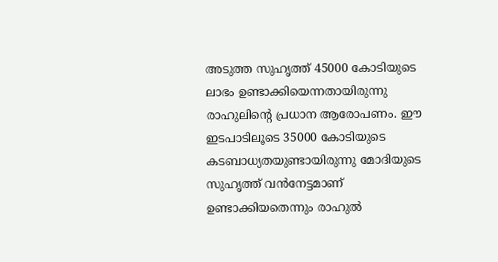അടുത്ത സുഹൃത്ത് 45000 കോടിയുടെ ലാഭം ഉണ്ടാക്കിയെന്നതായിരുന്നു രാഹുലിന്റെ പ്രധാന ആരോപണം. ഈ ഇടപാടിലൂടെ 35000 കോടിയുടെ കടബാധ്യതയുണ്ടായിരുന്നു മോദിയുടെ സുഹൃത്ത് വന്‍നേട്ടമാണ് ഉണ്ടാക്കിയതെന്നും രാഹുല്‍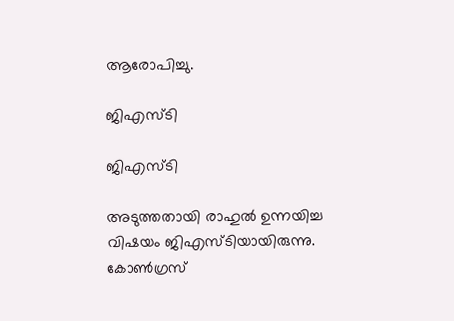ആരോപിച്ചു.

ജിഎസ്ടി

ജിഎസ്ടി

അടുത്തതായി രാഹുല്‍ ഉന്നയിച്ച വിഷയം ജിഎസ്ടിയായിരുന്നു. കോണ്‍ഗ്രസ്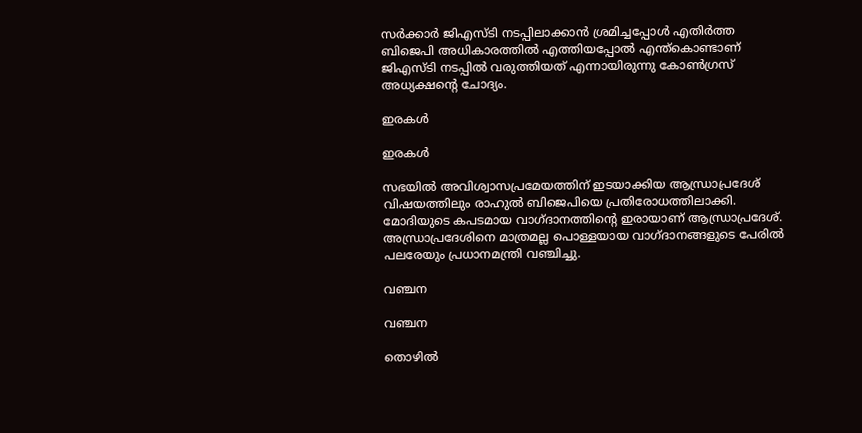സര്‍ക്കാര്‍ ജിഎസ്ടി നടപ്പിലാക്കാന്‍ ശ്രമിച്ചപ്പോള്‍ എതിര്‍ത്ത ബിജെപി അധികാരത്തില്‍ എത്തിയപ്പോല്‍ എന്ത്‌കൊണ്ടാണ് ജിഎസ്ടി നടപ്പില്‍ വരുത്തിയത് എന്നായിരുന്നു കോണ്‍ഗ്രസ് അധ്യക്ഷന്റെ ചോദ്യം.

ഇരകള്‍

ഇരകള്‍

സഭയില്‍ അവിശ്വാസപ്രമേയത്തിന് ഇടയാക്കിയ ആന്ധ്രാപ്രദേശ് വിഷയത്തിലും രാഹുല്‍ ബിജെപിയെ പ്രതിരോധത്തിലാക്കി. മോദിയുടെ കപടമായ വാഗ്ദാനത്തിന്റെ ഇരായാണ് ആന്ധ്രാപ്രദേശ്. അന്ധ്രാപ്രദേശിനെ മാത്രമല്ല പൊള്ളയായ വാഗ്ദാനങ്ങളുടെ പേരില്‍ പലരേയും പ്രധാനമന്ത്രി വഞ്ചിച്ചു.

വഞ്ചന

വഞ്ചന

തൊഴില്‍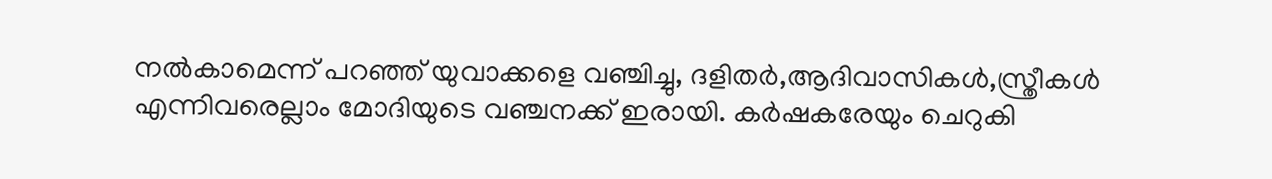നല്‍കാമെന്ന് പറഞ്ഞ് യുവാക്കളെ വഞ്ചിച്ചു, ദളിതര്‍,ആദിവാസികള്‍,സ്ത്രീകള്‍ എന്നിവരെല്ലാം മോദിയുടെ വഞ്ചനക്ക് ഇരായി. കര്‍ഷകരേയും ചെറുകി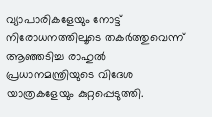വ്യാപാരികളേയും നോട്ട് നിരോധനത്തിലൂടെ തകര്‍ത്തുവെന്ന് ആഞ്ഞടിച്ച രാഹുല്‍ പ്രധാനമന്ത്രിയുടെ വിദേശ യാത്രകളേയും കുറ്റപ്പെടുത്തി.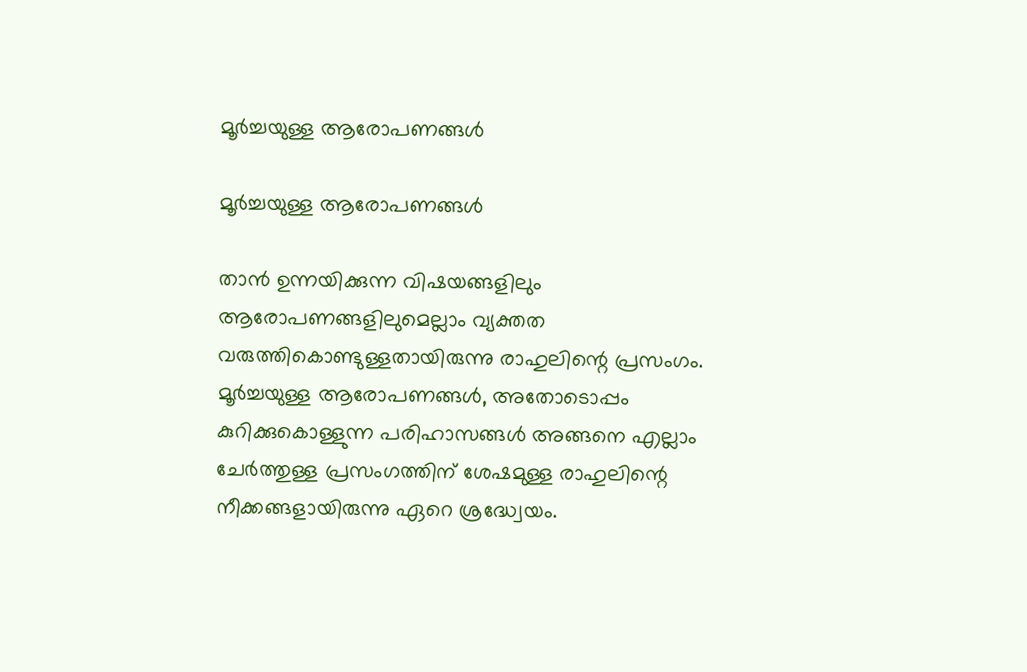മൂര്‍ച്ചയുള്ള ആരോപണങ്ങള്‍

മൂര്‍ച്ചയുള്ള ആരോപണങ്ങള്‍

താന്‍ ഉന്നയിക്കുന്ന വിഷയങ്ങളിലും ആരോപണങ്ങളിലുമെല്ലാം വ്യക്തത വരുത്തികൊണ്ടുള്ളതായിരുന്നു രാഹുലിന്റെ പ്രസംഗം. മൂര്‍ച്ചയുള്ള ആരോപണങ്ങള്‍, അതോടൊപ്പം കുറിക്കുകൊള്ളുന്ന പരിഹാസങ്ങള്‍ അങ്ങനെ എല്ലാം ചേര്‍ത്തുള്ള പ്രസംഗത്തിന് ശേഷമുള്ള രാഹുലിന്റെ നീക്കങ്ങളായിരുന്നു ഏറെ ശ്രദ്ധ്വേയം.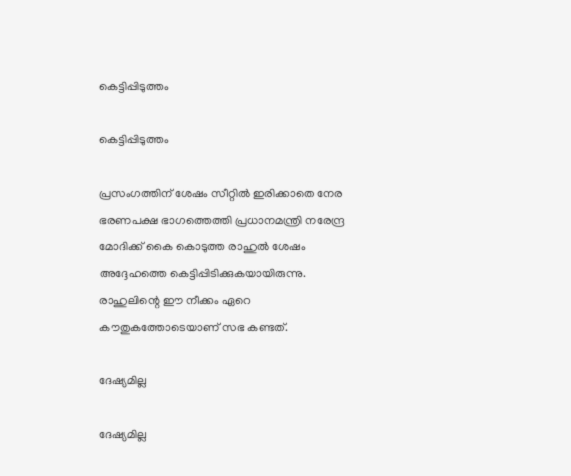കെട്ടിപ്പിടുത്തം

കെട്ടിപ്പിടുത്തം

പ്രസംഗത്തിന് ശേഷം സീറ്റില്‍ ഇരിക്കാതെ നേര ഭരണപക്ഷ ഭാഗത്തെത്തി പ്രധാനമന്ത്രി നരേന്ദ്ര മോദിക്ക് കൈ കൊടുത്ത രാഹുല്‍ ശേഷം അദ്ദേഹത്തെ കെട്ടിപ്പിടിക്കുകയായിരുന്നു. രാഹുലിന്റെ ഈ നീക്കം ഏറെ കൗതുകത്തോടെയാണ് സഭ കണ്ടത്.

ദേഷ്യമില്ല

ദേഷ്യമില്ല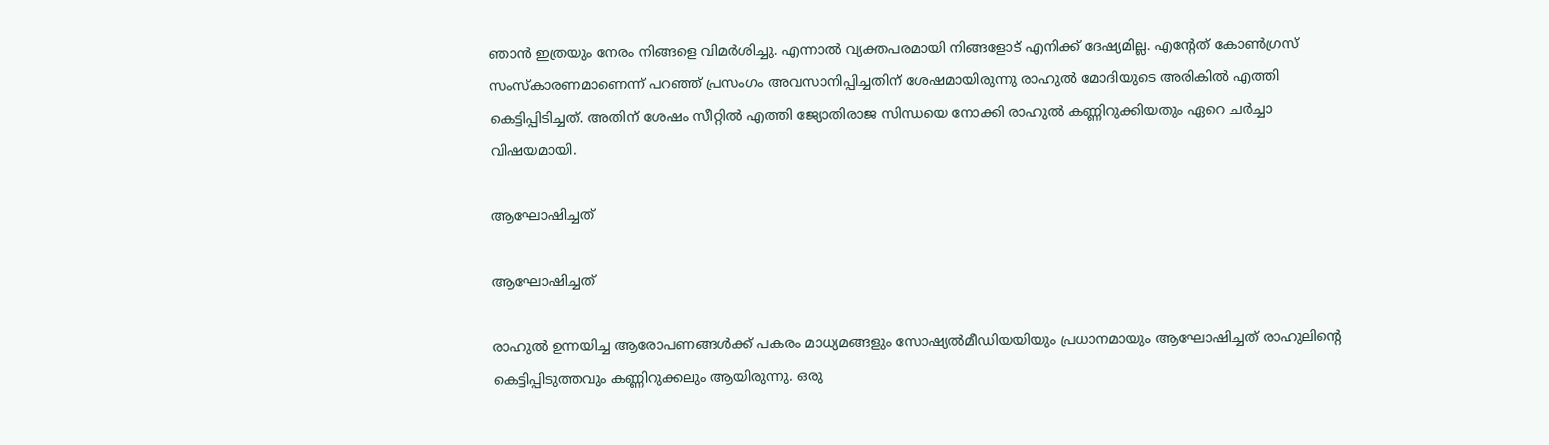ഞാന്‍ ഇത്രയും നേരം നിങ്ങളെ വിമര്‍ശിച്ചു. എന്നാല്‍ വ്യക്തപരമായി നിങ്ങളോട് എനിക്ക് ദേഷ്യമില്ല. എന്റേത് കോണ്‍ഗ്രസ് സംസ്‌കാരണമാണെന്ന് പറഞ്ഞ് പ്രസംഗം അവസാനിപ്പിച്ചതിന് ശേഷമായിരുന്നു രാഹുല്‍ മോദിയുടെ അരികില്‍ എത്തി കെട്ടിപ്പിടിച്ചത്. അതിന് ശേഷം സീറ്റില്‍ എത്തി ജ്യോതിരാജ സിന്ധയെ നോക്കി രാഹുല്‍ കണ്ണിറുക്കിയതും ഏറെ ചര്‍ച്ചാ വിഷയമായി.

ആഘോഷിച്ചത്

ആഘോഷിച്ചത്

രാഹുല്‍ ഉന്നയിച്ച ആരോപണങ്ങള്‍ക്ക് പകരം മാധ്യമങ്ങളും സോഷ്യല്‍മീഡിയയിയും പ്രധാനമായും ആഘോഷിച്ചത് രാഹുലിന്റെ കെട്ടിപ്പിടുത്തവും കണ്ണിറുക്കലും ആയിരുന്നു. ഒരു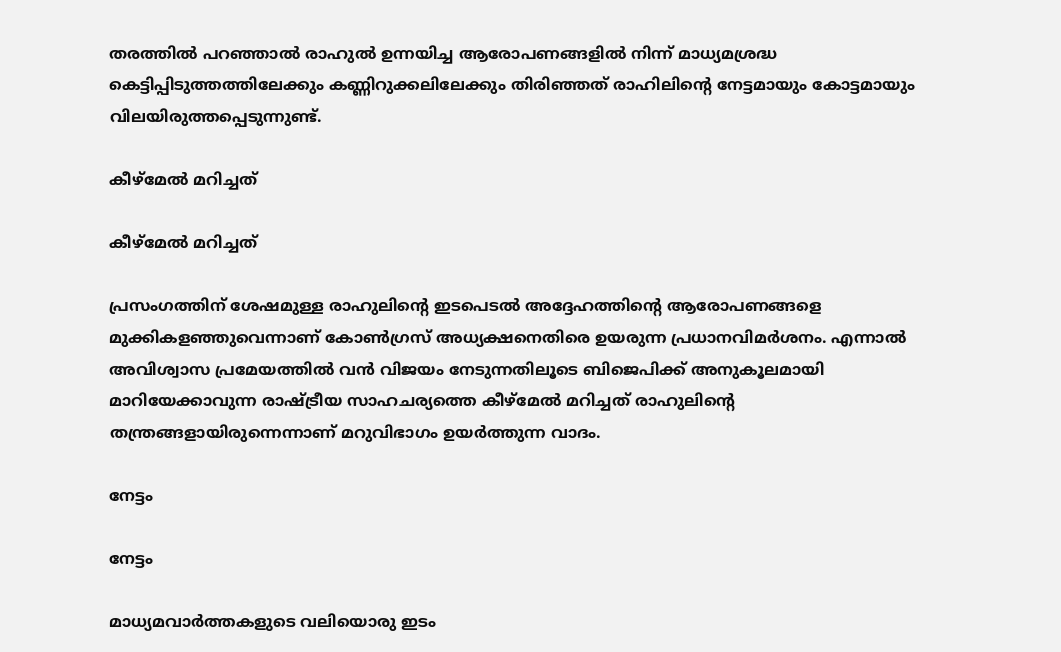തരത്തില്‍ പറഞ്ഞാല്‍ രാഹുല്‍ ഉന്നയിച്ച ആരോപണങ്ങളില്‍ നിന്ന് മാധ്യമശ്രദ്ധ കെട്ടിപ്പിടുത്തത്തിലേക്കും കണ്ണിറുക്കലിലേക്കും തിരിഞ്ഞത് രാഹിലിന്റെ നേട്ടമായും കോട്ടമായും വിലയിരുത്തപ്പെടുന്നുണ്ട്.

കീഴ്‌മേല്‍ മറിച്ചത്

കീഴ്‌മേല്‍ മറിച്ചത്

പ്രസംഗത്തിന് ശേഷമുള്ള രാഹുലിന്റെ ഇടപെടല്‍ അദ്ദേഹത്തിന്റെ ആരോപണങ്ങളെ മുക്കികളഞ്ഞുവെന്നാണ് കോണ്‍ഗ്രസ് അധ്യക്ഷനെതിരെ ഉയരുന്ന പ്രധാനവിമര്‍ശനം. എന്നാല്‍ അവിശ്വാസ പ്രമേയത്തില്‍ വന്‍ വിജയം നേടുന്നതിലൂടെ ബിജെപിക്ക് അനുകൂലമായി മാറിയേക്കാവുന്ന രാഷ്ട്രീയ സാഹചര്യത്തെ കീഴ്‌മേല്‍ മറിച്ചത് രാഹുലിന്റെ തന്ത്രങ്ങളായിരുന്നെന്നാണ് മറുവിഭാഗം ഉയര്‍ത്തുന്ന വാദം.

നേട്ടം

നേട്ടം

മാധ്യമവാര്‍ത്തകളുടെ വലിയൊരു ഇടം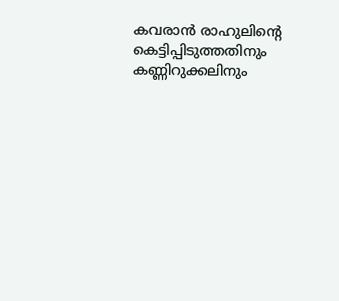കവരാന്‍ രാഹുലിന്റെ കെട്ടിപ്പിടുത്തതിനും കണ്ണിറുക്കലിനും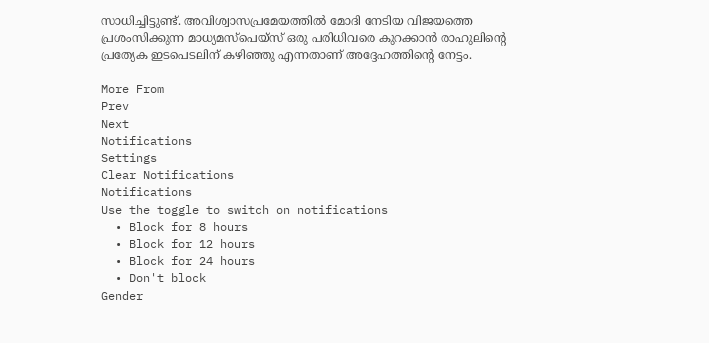സാധിച്ചിട്ടുണ്ട്. അവിശ്വാസപ്രമേയത്തില്‍ മോദി നേടിയ വിജയത്തെ പ്രശംസിക്കുന്ന മാധ്യമസ്‌പെയ്‌സ് ഒരു പരിധിവരെ കുറക്കാന്‍ രാഹുലിന്റെ പ്രത്യേക ഇടപെടലിന് കഴിഞ്ഞു എന്നതാണ് അദ്ദേഹത്തിന്റെ നേട്ടം.

More From
Prev
Next
Notifications
Settings
Clear Notifications
Notifications
Use the toggle to switch on notifications
  • Block for 8 hours
  • Block for 12 hours
  • Block for 24 hours
  • Don't block
Gender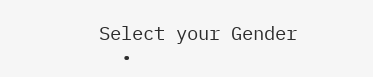Select your Gender
  •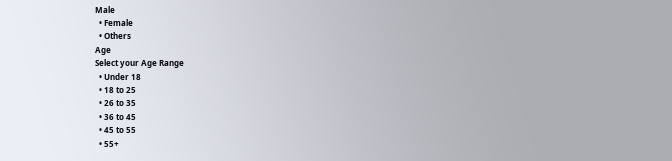Male
  • Female
  • Others
Age
Select your Age Range
  • Under 18
  • 18 to 25
  • 26 to 35
  • 36 to 45
  • 45 to 55
  • 55+